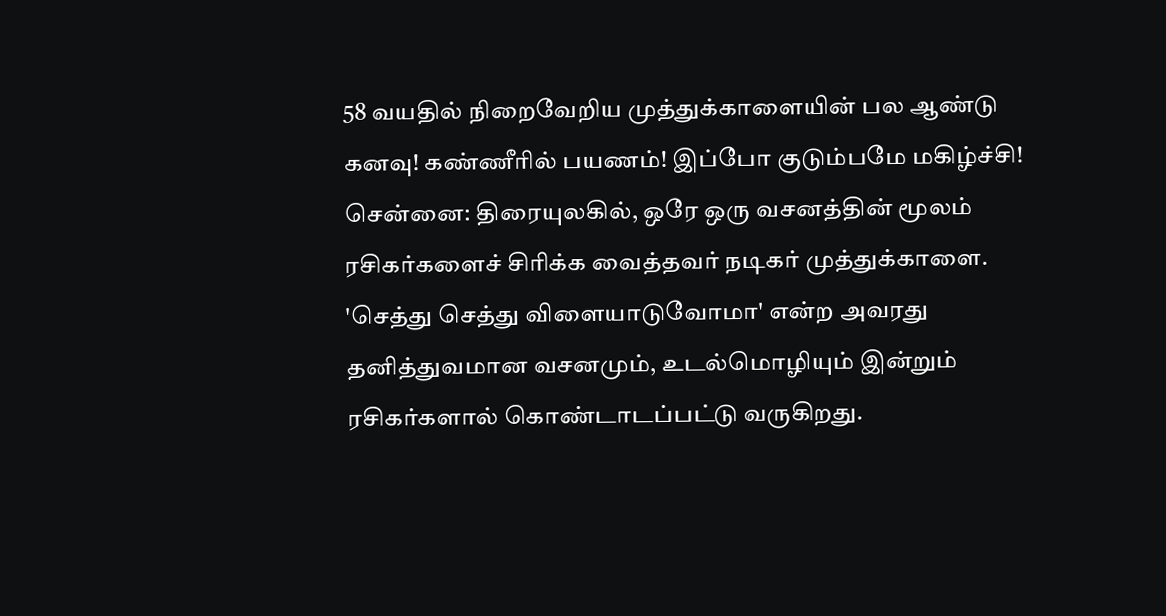58 வயதில் நிறைவேறிய முத்துக்காளையின் பல ஆண்டு கனவு! கண்ணீரில் பயணம்! இப்போ குடும்பமே மகிழ்ச்சி!
சென்னை: திரையுலகில், ஒரே ஒரு வசனத்தின் மூலம் ரசிகர்களைச் சிரிக்க வைத்தவர் நடிகர் முத்துக்காளை. 'செத்து செத்து விளையாடுவோமா' என்ற அவரது தனித்துவமான வசனமும், உடல்மொழியும் இன்றும் ரசிகர்களால் கொண்டாடப்பட்டு வருகிறது.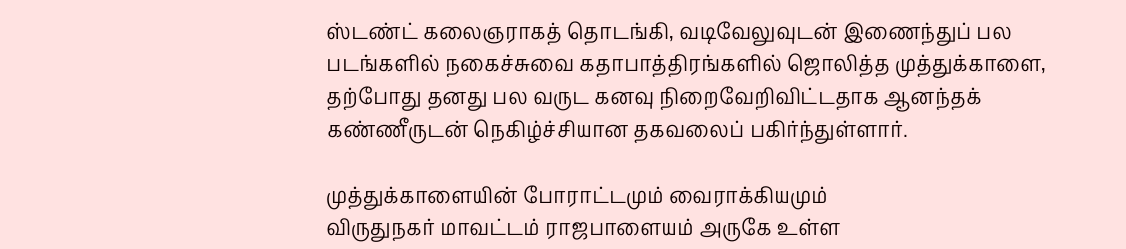ஸ்டண்ட் கலைஞராகத் தொடங்கி, வடிவேலுவுடன் இணைந்துப் பல படங்களில் நகைச்சுவை கதாபாத்திரங்களில் ஜொலித்த முத்துக்காளை, தற்போது தனது பல வருட கனவு நிறைவேறிவிட்டதாக ஆனந்தக் கண்ணீருடன் நெகிழ்ச்சியான தகவலைப் பகிர்ந்துள்ளார்.

முத்துக்காளையின் போராட்டமும் வைராக்கியமும்
விருதுநகர் மாவட்டம் ராஜபாளையம் அருகே உள்ள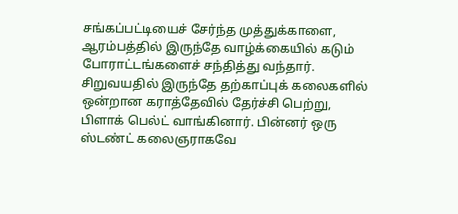சங்கப்பட்டியைச் சேர்ந்த முத்துக்காளை, ஆரம்பத்தில் இருந்தே வாழ்க்கையில் கடும் போராட்டங்களைச் சந்தித்து வந்தார். சிறுவயதில் இருந்தே தற்காப்புக் கலைகளில் ஒன்றான கராத்தேவில் தேர்ச்சி பெற்று, பிளாக் பெல்ட் வாங்கினார். பின்னர் ஒரு ஸ்டண்ட் கலைஞராகவே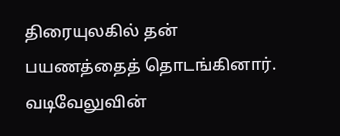திரையுலகில் தன் பயணத்தைத் தொடங்கினார்.
வடிவேலுவின்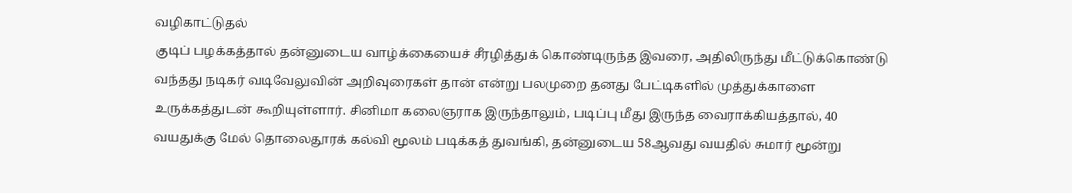வழிகாட்டுதல்
குடிப் பழக்கத்தால் தன்னுடைய வாழ்க்கையைச் சீரழித்துக் கொண்டிருந்த இவரை, அதிலிருந்து மீட்டுக்கொண்டு வந்தது நடிகர் வடிவேலுவின் அறிவுரைகள் தான் என்று பலமுறை தனது பேட்டிகளில் முத்துக்காளை உருக்கத்துடன் கூறியுள்ளார். சினிமா கலைஞராக இருந்தாலும், படிப்பு மீது இருந்த வைராக்கியத்தால், 40 வயதுக்கு மேல் தொலைதூரக் கல்வி மூலம் படிக்கத் துவங்கி, தன்னுடைய 58ஆவது வயதில் சுமார் மூன்று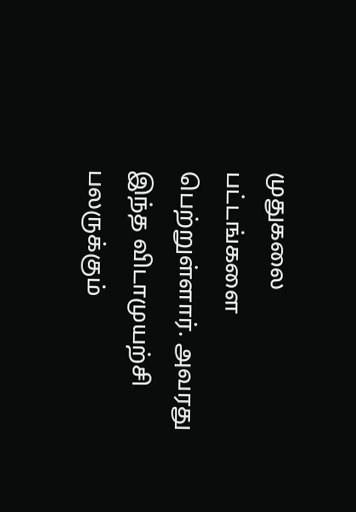முதுகலை பட்டங்களை பெற்றுள்ளார். அவரது இந்த விடாமுயற்சி பலருக்கும்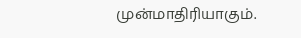முன்மாதிரியாகும்.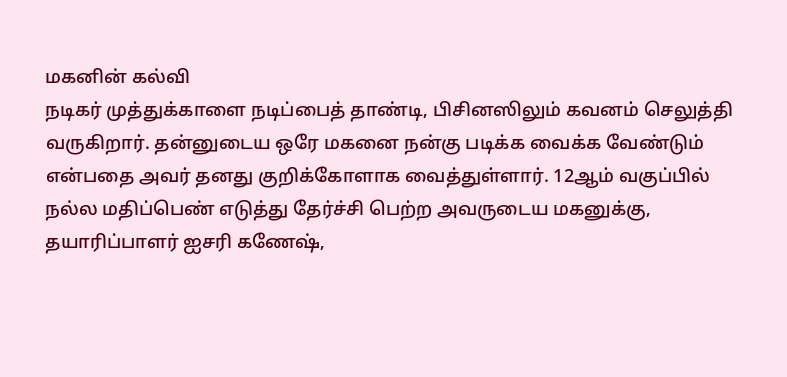மகனின் கல்வி
நடிகர் முத்துக்காளை நடிப்பைத் தாண்டி, பிசினஸிலும் கவனம் செலுத்தி வருகிறார். தன்னுடைய ஒரே மகனை நன்கு படிக்க வைக்க வேண்டும் என்பதை அவர் தனது குறிக்கோளாக வைத்துள்ளார். 12ஆம் வகுப்பில் நல்ல மதிப்பெண் எடுத்து தேர்ச்சி பெற்ற அவருடைய மகனுக்கு, தயாரிப்பாளர் ஐசரி கணேஷ்,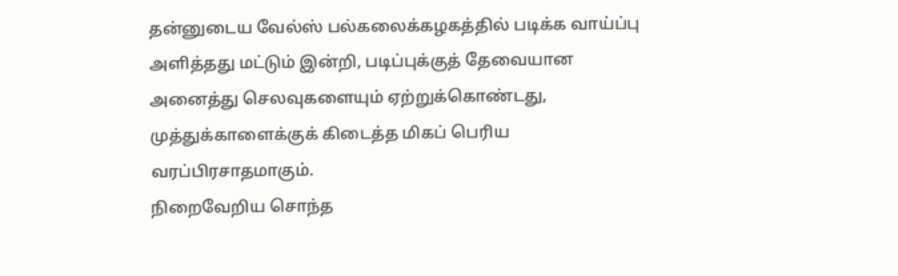தன்னுடைய வேல்ஸ் பல்கலைக்கழகத்தில் படிக்க வாய்ப்பு அளித்தது மட்டும் இன்றி, படிப்புக்குத் தேவையான அனைத்து செலவுகளையும் ஏற்றுக்கொண்டது, முத்துக்காளைக்குக் கிடைத்த மிகப் பெரிய வரப்பிரசாதமாகும்.
நிறைவேறிய சொந்த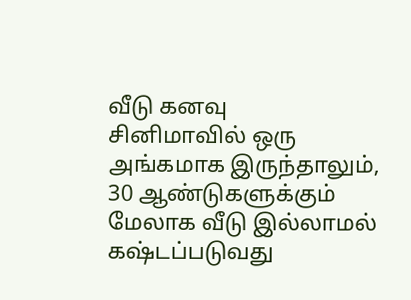வீடு கனவு
சினிமாவில் ஒரு அங்கமாக இருந்தாலும், 30 ஆண்டுகளுக்கும் மேலாக வீடு இல்லாமல் கஷ்டப்படுவது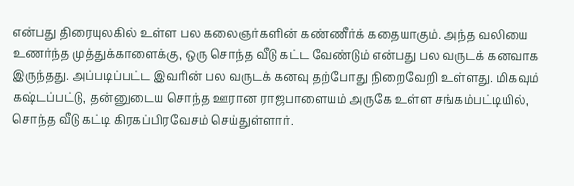என்பது திரையுலகில் உள்ள பல கலைஞர்களின் கண்ணீர்க் கதையாகும். அந்த வலியை உணர்ந்த முத்துக்காளைக்கு, ஒரு சொந்த வீடு கட்ட வேண்டும் என்பது பல வருடக் கனவாக இருந்தது. அப்படிப்பட்ட இவரின் பல வருடக் கனவு தற்போது நிறைவேறி உள்ளது. மிகவும் கஷ்டப்பட்டு, தன்னுடைய சொந்த ஊரான ராஜபாளையம் அருகே உள்ள சங்கம்பட்டியில், சொந்த வீடு கட்டி கிரகப்பிரவேசம் செய்துள்ளார்.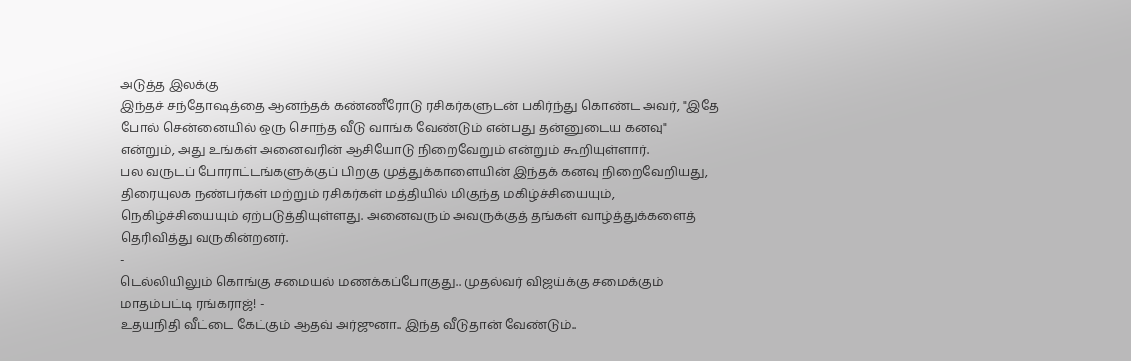அடுத்த இலக்கு
இந்தச் சந்தோஷத்தை ஆனந்தக் கண்ணீரோடு ரசிகர்களுடன் பகிர்ந்து கொண்ட அவர், "இதே போல் சென்னையில் ஒரு சொந்த வீடு வாங்க வேண்டும் என்பது தன்னுடைய கனவு" என்றும், அது உங்கள் அனைவரின் ஆசியோடு நிறைவேறும் என்றும் கூறியுள்ளார்.
பல வருடப் போராட்டங்களுக்குப் பிறகு முத்துக்காளையின் இந்தக் கனவு நிறைவேறியது, திரையுலக நண்பர்கள் மற்றும் ரசிகர்கள் மத்தியில் மிகுந்த மகிழ்ச்சியையும், நெகிழ்ச்சியையும் ஏற்படுத்தியுள்ளது. அனைவரும் அவருக்குத் தங்கள் வாழ்த்துக்களைத் தெரிவித்து வருகின்றனர்.
-
டெல்லியிலும் கொங்கு சமையல் மணக்கப்போகுது.. முதல்வர் விஜய்க்கு சமைக்கும் மாதம்பட்டி ரங்கராஜ்! -
உதயநிதி வீட்டை கேட்கும் ஆதவ் அர்ஜுனா.. இந்த வீடுதான் வேண்டும்..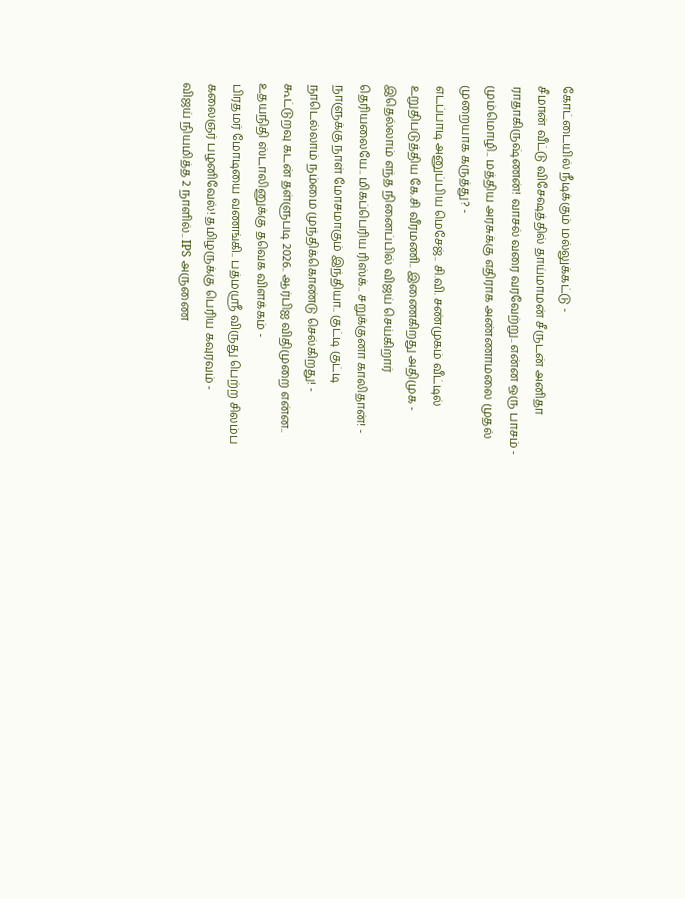கோட்டையில் நீடிக்கும் மல்லுக்கட்டு -
சீமான் வீட்டு விசேஷத்தில் தாய்மாமன் சீருடன் அனிதா ராதாகிருஷ்ணன்! வாசல் வரை வரவேற்று.. என்ன ஒரு பாசம் -
மும்மொழி.. மத்திய அரசுக்கு எதிராக அண்ணாமலை முதல் முறையாக கருத்து? -
எடப்பாடி அனுப்பிய மெசேஜ்.. சி.வி. சண்முகம் வீட்டில் உறுதிபடுத்திய கே.சி வீரமணி.. இணைகிறது அதிமுக -
இதெல்லாம் எந்த நினைப்பில் விஜய் செய்கிறார் தெரியலையே.. மிகப்பெரிய ரிஸ்க்.. சறுக்குனா காலிதான்! -
நாளுக்கு நாள் மோசமாகும் இந்தியா.. குட்டி குட்டி நாடெல்லாம் நம்மை முந்திக்கொண்டு செல்கிறது! -
கூட்டுறவு கடன் தள்ளுபடி 2026.. ஆர்பிஐ விதிமுறை என்ன.. உதயநிதி ஸ்டாலினுக்கு தவெக விளக்கம் -
பிரதமர் மோடியை வணங்கி.. பத்மஸ்ரீ விருது பெற்ற சிலம்ப கலைஞர் பழனிவேல்! தமிழருக்கு பெரிய கவுரவம் -
விஜய் நியமித்த 2 நாளில்.. IPS அருணை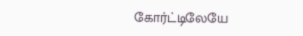கோர்ட்டிலேயே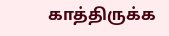காத்திருக்க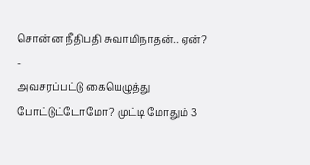சொன்ன நீதிபதி சுவாமிநாதன்.. ஏன்? -
அவசரப்பட்டு கையெழுத்து போட்டுட்டோமோ? முட்டி மோதும் 3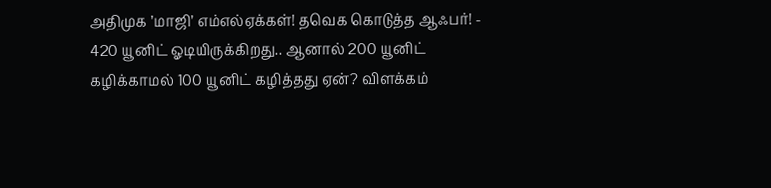அதிமுக ’மாஜி’ எம்எல்ஏக்கள்! தவெக கொடுத்த ஆஃபர்! -
420 யூனிட் ஓடியிருக்கிறது.. ஆனால் 200 யூனிட் கழிக்காமல் 100 யூனிட் கழித்தது ஏன்? விளக்கம்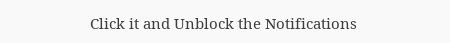Click it and Unblock the Notifications